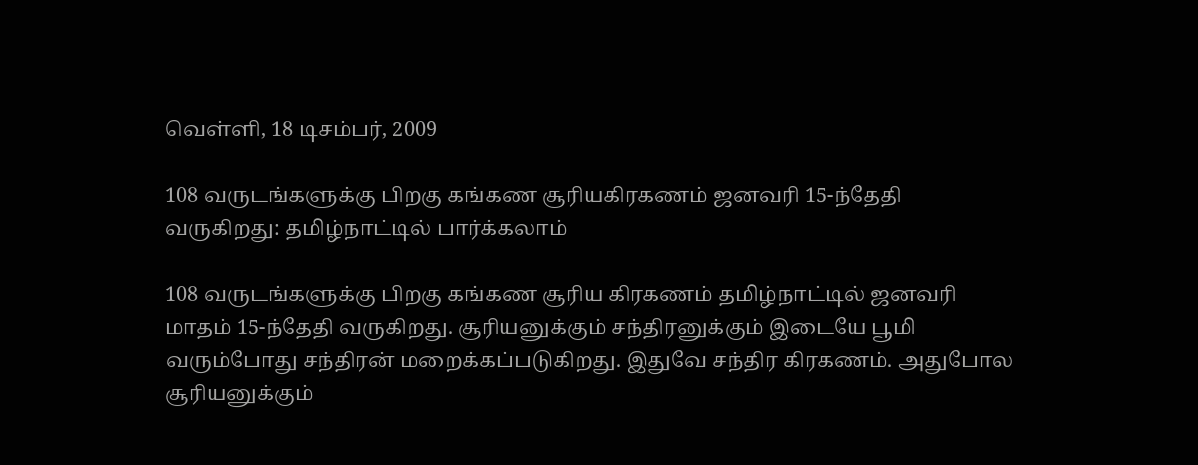வெள்ளி, 18 டிசம்பர், 2009

108 வருடங்களுக்கு பிறகு கங்கண சூரியகிரகணம் ஜனவரி 15-ந்தேதி வருகிறது: தமிழ்நாட்டில் பார்க்கலாம்

108 வருடங்களுக்கு பிறகு கங்கண சூரிய கிரகணம் தமிழ்நாட்டில் ஜனவரி மாதம் 15-ந்தேதி வருகிறது. சூரியனுக்கும் சந்திரனுக்கும் இடையே பூமி வரும்போது சந்திரன் மறைக்கப்படுகிறது. இதுவே சந்திர கிரகணம். அதுபோல சூரியனுக்கும்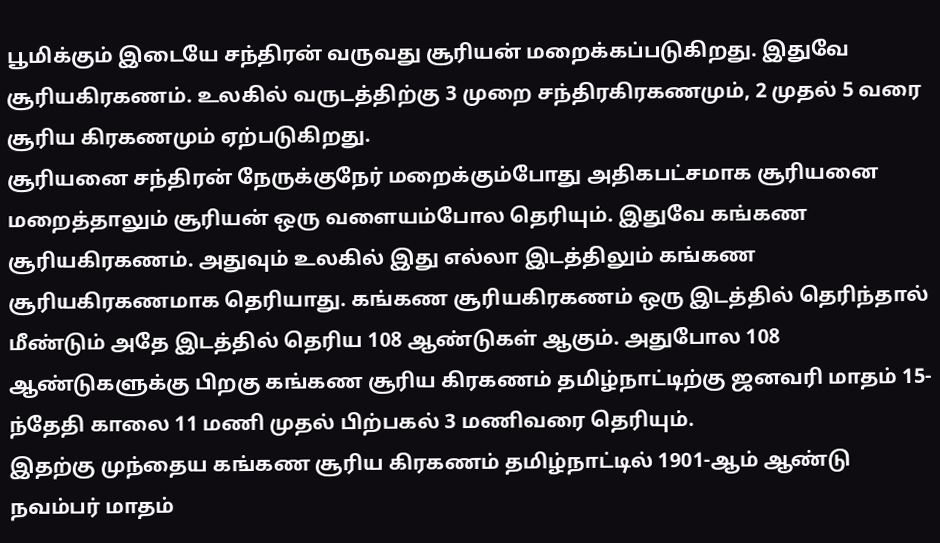பூமிக்கும் இடையே சந்திரன் வருவது சூரியன் மறைக்கப்படுகிறது. இதுவே சூரியகிரகணம். உலகில் வருடத்திற்கு 3 முறை சந்திரகிரகணமும், 2 முதல் 5 வரை சூரிய கிரகணமும் ஏற்படுகிறது.
சூரியனை சந்திரன் நேருக்குநேர் மறைக்கும்போது அதிகபட்சமாக சூரியனை மறைத்தாலும் சூரியன் ஒரு வளையம்போல தெரியும். இதுவே கங்கண சூரியகிரகணம். அதுவும் உலகில் இது எல்லா இடத்திலும் கங்கண சூரியகிரகணமாக தெரியாது. கங்கண சூரியகிரகணம் ஒரு இடத்தில் தெரிந்தால் மீண்டும் அதே இடத்தில் தெரிய 108 ஆண்டுகள் ஆகும். அதுபோல 108 ஆண்டுகளுக்கு பிறகு கங்கண சூரிய கிரகணம் தமிழ்நாட்டிற்கு ஜனவரி மாதம் 15-ந்தேதி காலை 11 மணி முதல் பிற்பகல் 3 மணிவரை தெரியும்.
இதற்கு முந்தைய கங்கண சூரிய கிரகணம் தமிழ்நாட்டில் 1901-ஆம் ஆண்டு நவம்பர் மாதம்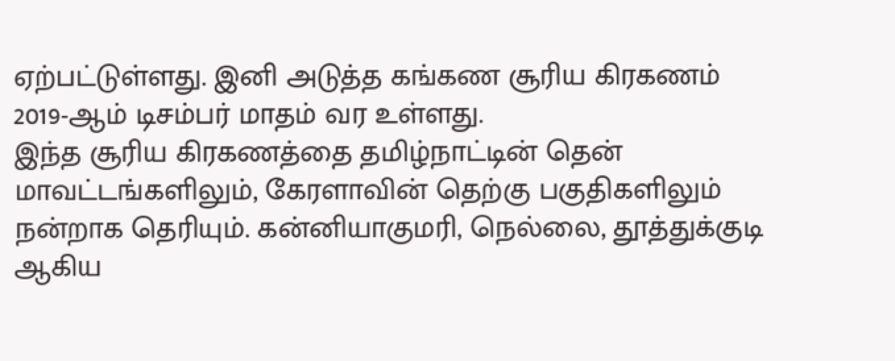ஏற்பட்டுள்ளது. இனி அடுத்த கங்கண சூரிய கிரகணம் 2019-ஆம் டிசம்பர் மாதம் வர உள்ளது.
இந்த சூரிய கிரகணத்தை தமிழ்நாட்டின் தென் மாவட்டங்களிலும், கேரளாவின் தெற்கு பகுதிகளிலும் நன்றாக தெரியும். கன்னியாகுமரி, நெல்லை, தூத்துக்குடி ஆகிய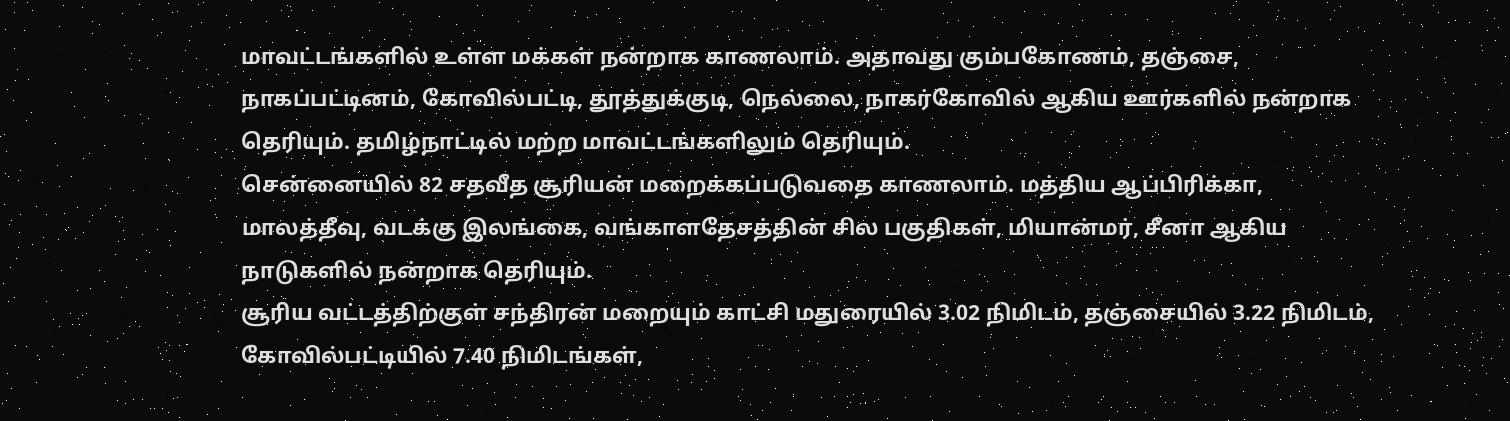மாவட்டங்களில் உள்ள மக்கள் நன்றாக காணலாம். அதாவது கும்பகோணம், தஞ்சை, நாகப்பட்டினம், கோவில்பட்டி, தூத்துக்குடி, நெல்லை, நாகர்கோவில் ஆகிய ஊர்களில் நன்றாக தெரியும். தமிழ்நாட்டில் மற்ற மாவட்டங்களிலும் தெரியும்.
சென்னையில் 82 சதவீத சூரியன் மறைக்கப்படுவதை காணலாம். மத்திய ஆப்பிரிக்கா, மாலத்தீவு, வடக்கு இலங்கை, வங்காளதேசத்தின் சில பகுதிகள், மியான்மர், சீனா ஆகிய நாடுகளில் நன்றாக தெரியும்.
சூரிய வட்டத்திற்குள் சந்திரன் மறையும் காட்சி மதுரையில் 3.02 நிமிடம், தஞ்சையில் 3.22 நிமிடம், கோவில்பட்டியில் 7.40 நிமிடங்கள்,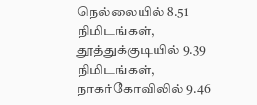நெல்லையில் 8.51 நிமிடங்கள், தூத்துக்குடியில் 9.39 நிமிடங்கள், நாகர்கோவிலில் 9.46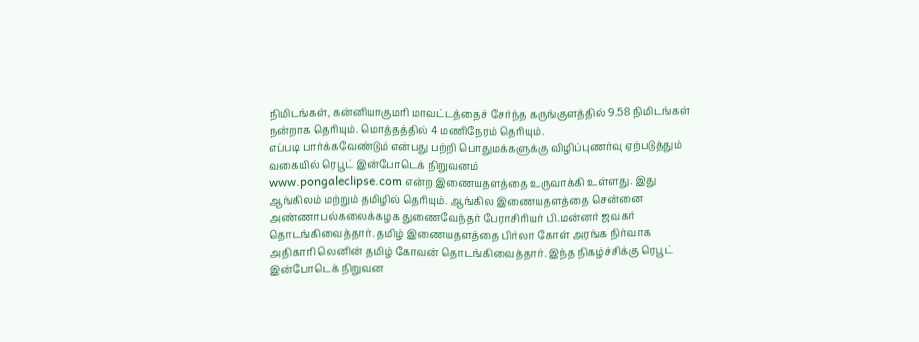நிமிடங்கள், கன்னியாகுமரி மாவட்டத்தைச் சேர்ந்த கருங்குளத்தில் 9.58 நிமிடங்கள் நன்றாக தெரியும். மொத்தத்தில் 4 மணிநேரம் தெரியும்.
எப்படி பார்க்கவேண்டும் என்பது பற்றி பொதுமக்களுக்கு விழிப்புணர்வு ஏற்படுத்தும் வகையில் ரெபூட் இன்போடெக் நிறுவனம்
www.pongaleclipse.com என்ற இணையதளத்தை உருவாக்கி உள்ளது. இது ஆங்கிலம் மற்றும் தமிழில் தெரியும். ஆங்கில இணையதளத்தை சென்னை அண்ணாபல்கலைக்கழக துணைவேந்தர் பேராசிரியர் பி.மன்னர் ஜவகர் தொடங்கிவைத்தார். தமிழ் இணையதளத்தை பிர்லா கோள் அரங்க நிர்வாக அதிகாரி லெனின் தமிழ் கோவன் தொடங்கிவைத்தார். இந்த நிகழ்ச்சிக்கு ரெபூட் இன்போடெக் நிறுவன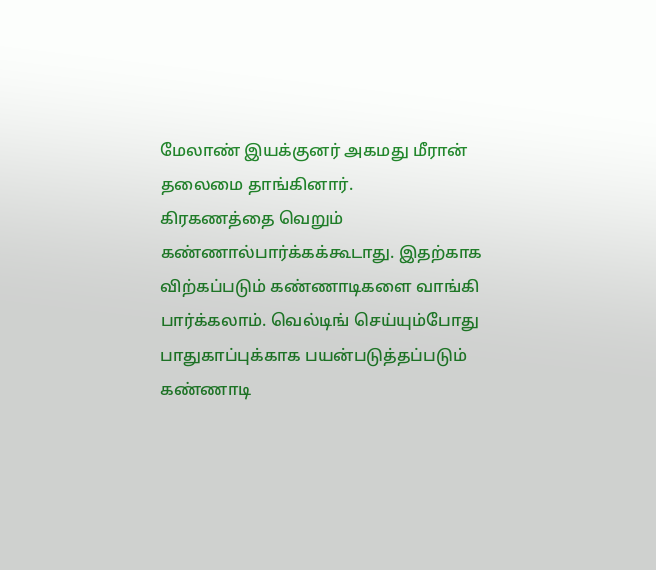மேலாண் இயக்குனர் அகமது மீரான் தலைமை தாங்கினார்.
கிரகணத்தை வெறும் கண்ணால்பார்க்கக்கூடாது. இதற்காக விற்கப்படும் கண்ணாடிகளை வாங்கி பார்க்கலாம். வெல்டிங் செய்யும்போது பாதுகாப்புக்காக பயன்படுத்தப்படும் கண்ணாடி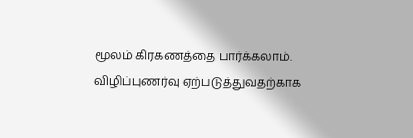மூலம் கிரகணத்தை பார்க்கலாம்.
விழிப்புணர்வு ஏற்படுத்துவதற்காக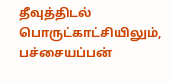தீவுத்திடல் பொருட்காட்சியிலும், பச்சையப்பன்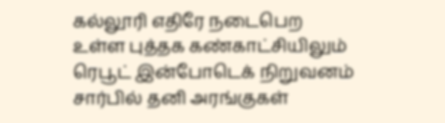கல்லூரி எதிரே நடைபெற உள்ள புத்தக கண்காட்சியிலும் ரெபூட் இன்போடெக் நிறுவனம் சார்பில் தனி அரங்குகள்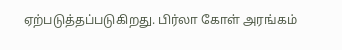ஏற்படுத்தப்படுகிறது. பிர்லா கோள் அரங்கம்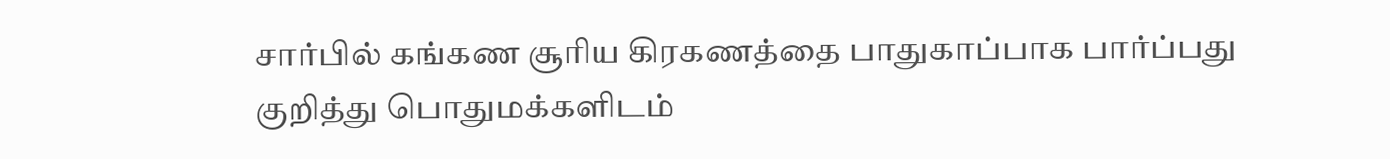சார்பில் கங்கண சூரிய கிரகணத்தை பாதுகாப்பாக பார்ப்பது குறித்து பொதுமக்களிடம்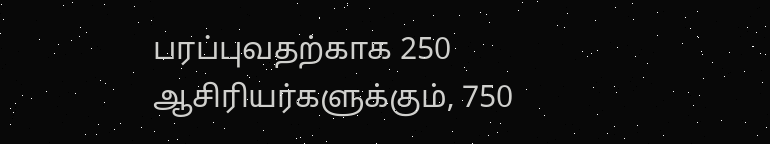பரப்புவதற்காக 250 ஆசிரியர்களுக்கும், 750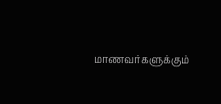மாணவர்களுக்கும்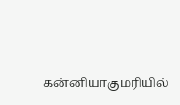கன்னியாகுமரியில்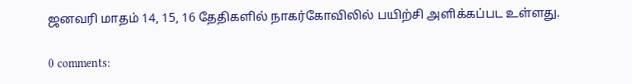ஜனவரி மாதம் 14, 15, 16 தேதிகளில் நாகர்கோவிலில் பயிற்சி அளிக்கப்பட உள்ளது.

0 comments: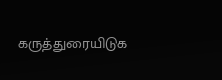கருத்துரையிடுக